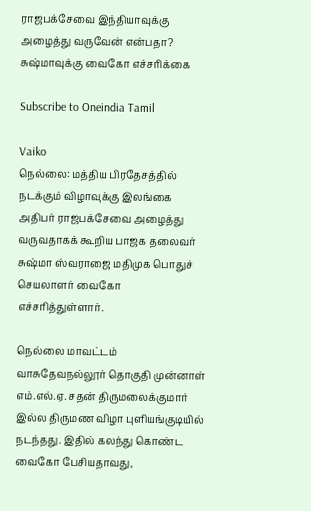ராஜபக்சேவை இந்தியாவுக்கு அழைத்து வருவேன் என்பதா? சுஷ்மாவுக்கு வைகோ எச்சரிக்கை

Subscribe to Oneindia Tamil

Vaiko
நெல்லை: மத்திய பிரதேசத்தில் நடக்கும் விழாவுக்கு இலங்கை அதிபர் ராஜபக்சேவை அழைத்து வருவதாகக் கூறிய பாஜக தலைவர் சுஷ்மா ஸ்வராஜை மதிமுக பொதுச் செயலாளர் வைகோ எச்சரித்துள்ளார்.

நெல்லை மாவட்டம் வாசுதேவநல்லூர் தொகுதி முன்னாள் எம்.எல்.ஏ. சதன் திருமலைக்குமார் இல்ல திருமண விழா புளியங்குடியில் நடந்தது. இதில் கலந்து கொண்ட வைகோ பேசியதாவது,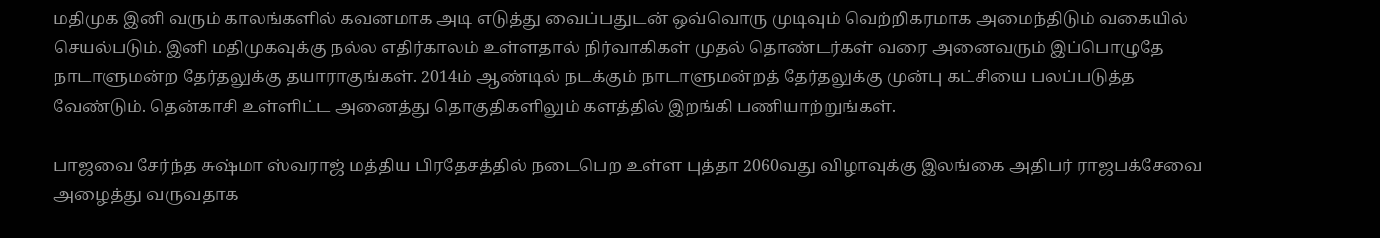மதிமுக இனி வரும் காலங்களில் கவனமாக அடி எடுத்து வைப்பதுடன் ஒவ்வொரு முடிவும் வெற்றிகரமாக அமைந்திடும் வகையில் செயல்படும். இனி மதிமுகவுக்கு நல்ல எதிர்காலம் உள்ளதால் நிர்வாகிகள் முதல் தொண்டர்கள் வரை அனைவரும் இப்பொழுதே நாடாளுமன்ற தேர்தலுக்கு தயாராகுங்கள். 2014ம் ஆண்டில் நடக்கும் நாடாளுமன்றத் தேர்தலுக்கு முன்பு கட்சியை பலப்படுத்த வேண்டும். தென்காசி உள்ளிட்ட அனைத்து தொகுதிகளிலும் களத்தில் இறங்கி பணியாற்றுங்கள்.

பாஜவை சேர்ந்த சுஷ்மா ஸ்வராஜ் மத்திய பிரதேசத்தில் நடைபெற உள்ள புத்தா 2060வது விழாவுக்கு இலங்கை அதிபர் ராஜபக்சேவை அழைத்து வருவதாக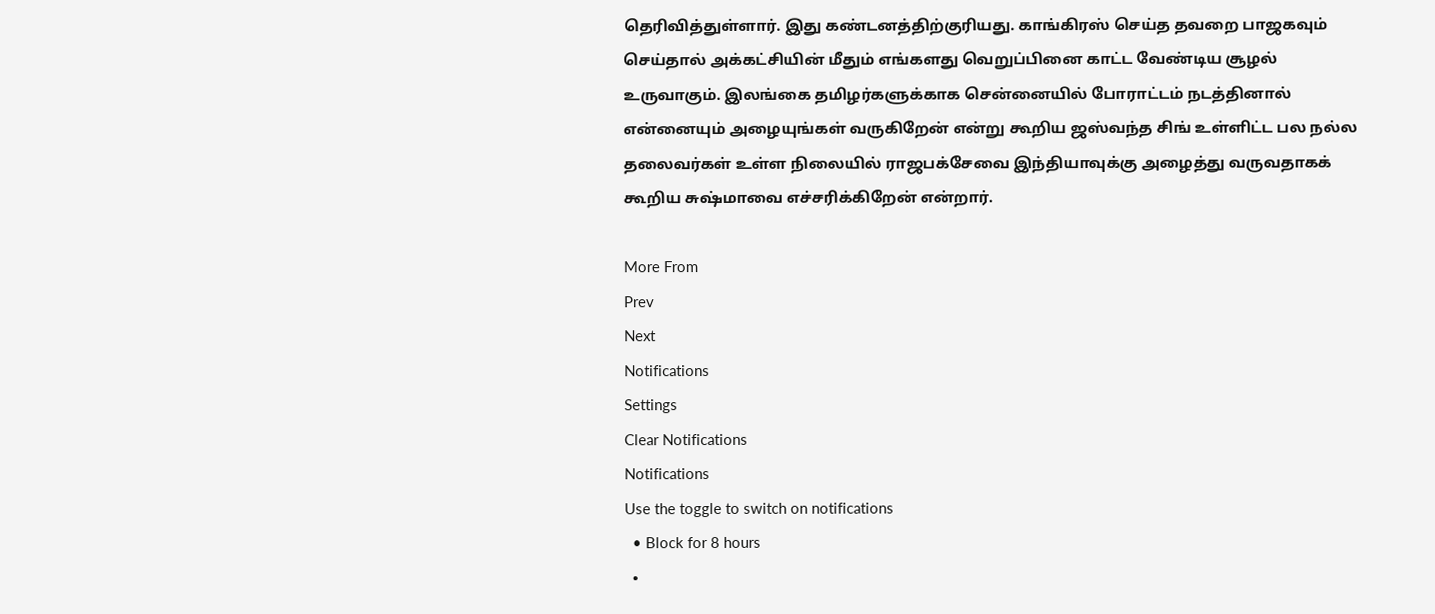தெரிவித்துள்ளார். இது கண்டனத்திற்குரியது. காங்கிரஸ் செய்த தவறை பாஜகவும் செய்தால் அக்கட்சியின் மீதும் எங்களது வெறுப்பினை காட்ட வேண்டிய சூழல் உருவாகும். இலங்கை தமிழர்களுக்காக சென்னையில் போராட்டம் நடத்தினால் என்னையும் அழையுங்கள் வருகிறேன் என்று கூறிய ஜஸ்வந்த சிங் உள்ளிட்ட பல நல்ல தலைவர்கள் உள்ள நிலையில் ராஜபக்சேவை இந்தியாவுக்கு அழைத்து வருவதாகக் கூறிய சுஷ்மாவை எச்சரிக்கிறேன் என்றார்.

More From
Prev
Next
Notifications
Settings
Clear Notifications
Notifications
Use the toggle to switch on notifications
  • Block for 8 hours
  •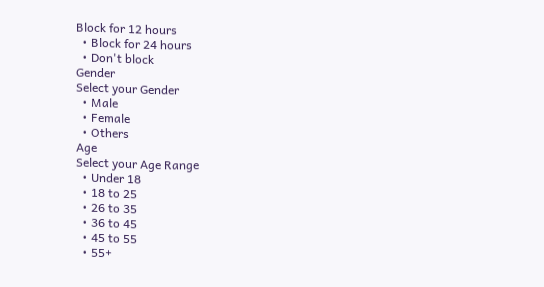Block for 12 hours
  • Block for 24 hours
  • Don't block
Gender
Select your Gender
  • Male
  • Female
  • Others
Age
Select your Age Range
  • Under 18
  • 18 to 25
  • 26 to 35
  • 36 to 45
  • 45 to 55
  • 55+